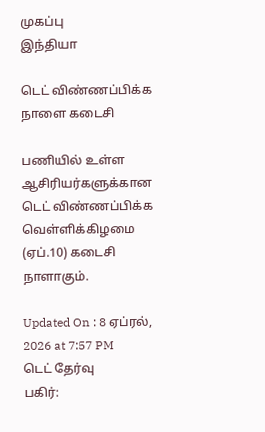முகப்பு
இந்தியா

டெட் விண்ணப்பிக்க நாளை கடைசி

பணியில் உள்ள ஆசிரியர்களுக்கான டெட் விண்ணப்பிக்க வெள்ளிக்கிழமை (ஏப்.10) கடைசி நாளாகும்.

Updated On : 8 ஏப்ரல், 2026 at 7:57 PM
டெட் தேர்வு
பகிர்: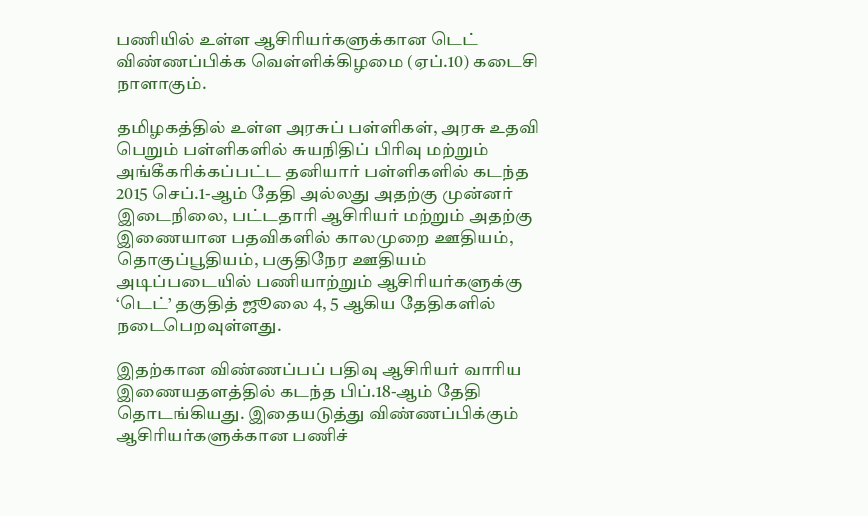பணியில் உள்ள ஆசிரியர்களுக்கான டெட் விண்ணப்பிக்க வெள்ளிக்கிழமை (ஏப்.10) கடைசி நாளாகும்.

தமிழகத்தில் உள்ள அரசுப் பள்ளிகள், அரசு உதவி பெறும் பள்ளிகளில் சுயநிதிப் பிரிவு மற்றும் அங்கீகரிக்கப்பட்ட தனியார் பள்ளிகளில் கடந்த 2015 செப்.1-ஆம் தேதி அல்லது அதற்கு முன்னர் இடைநிலை, பட்டதாரி ஆசிரியர் மற்றும் அதற்கு இணையான பதவிகளில் காலமுறை ஊதியம், தொகுப்பூதியம், பகுதிநேர ஊதியம் அடிப்படையில் பணியாற்றும் ஆசிரியர்களுக்கு ‘டெட்’ தகுதித் ஜூலை 4, 5 ஆகிய தேதிகளில் நடைபெறவுள்ளது.

இதற்கான விண்ணப்பப் பதிவு ஆசிரியர் வாரிய இணையதளத்தில் கடந்த பிப்.18-ஆம் தேதி தொடங்கியது. இதையடுத்து விண்ணப்பிக்கும் ஆசிரியர்களுக்கான பணிச்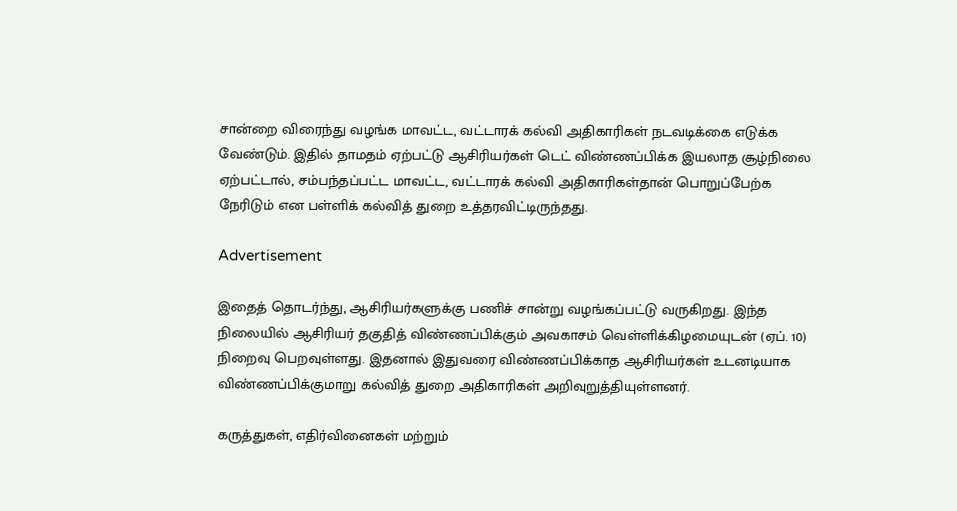சான்றை விரைந்து வழங்க மாவட்ட, வட்டாரக் கல்வி அதிகாரிகள் நடவடிக்கை எடுக்க வேண்டும். இதில் தாமதம் ஏற்பட்டு ஆசிரியர்கள் டெட் விண்ணப்பிக்க இயலாத சூழ்நிலை ஏற்பட்டால், சம்பந்தப்பட்ட மாவட்ட, வட்டாரக் கல்வி அதிகாரிகள்தான் பொறுப்பேற்க நேரிடும் என பள்ளிக் கல்வித் துறை உத்தரவிட்டிருந்தது.

Advertisement

இதைத் தொடர்ந்து, ஆசிரியர்களுக்கு பணிச் சான்று வழங்கப்பட்டு வருகிறது. இந்த நிலையில் ஆசிரியர் தகுதித் விண்ணப்பிக்கும் அவகாசம் வெள்ளிக்கிழமையுடன் (ஏப். 10) நிறைவு பெறவுள்ளது. இதனால் இதுவரை விண்ணப்பிக்காத ஆசிரியர்கள் உடனடியாக விண்ணப்பிக்குமாறு கல்வித் துறை அதிகாரிகள் அறிவுறுத்தியுள்ளனர்.

கருத்துகள், எதிர்வினைகள் மற்றும்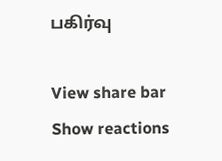பகிர்வு

View share bar
Show reactions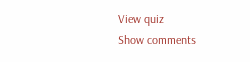View quiz
Show comments